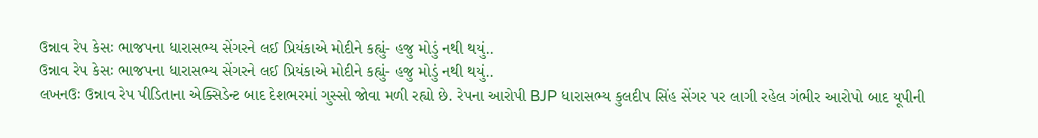ઉન્નાવ રેપ કેસઃ ભાજપના ધારાસભ્ય સેંગરને લઈ પ્રિયંકાએ મોદીને કહ્યું- હજુ મોડું નથી થયું..
ઉન્નાવ રેપ કેસઃ ભાજપના ધારાસભ્ય સેંગરને લઈ પ્રિયંકાએ મોદીને કહ્યું- હજુ મોડું નથી થયું..
લખનઉઃ ઉન્નાવ રેપ પીડિતાના એક્સિડેન્ટ બાદ દેશભરમાં ગુસ્સો જોવા મળી રહ્યો છે. રેપના આરોપી BJP ધારાસભ્ય કુલદીપ સિંહ સેંગર પર લાગી રહેલ ગંભીર આરોપો બાદ યૂપીની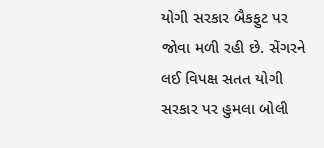યોગી સરકાર બૈકફુટ પર જોવા મળી રહી છે. સેંગરને લઈ વિપક્ષ સતત યોગી સરકાર પર હુમલા બોલી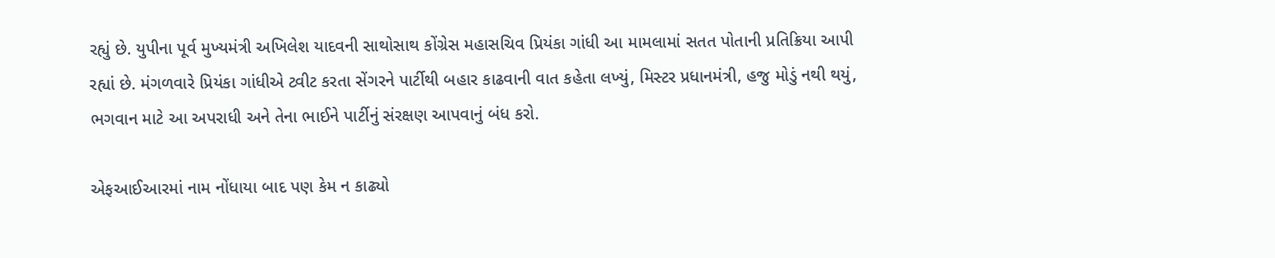રહ્યું છે. યુપીના પૂર્વ મુખ્યમંત્રી અખિલેશ યાદવની સાથોસાથ કોંગ્રેસ મહાસચિવ પ્રિયંકા ગાંધી આ મામલામાં સતત પોતાની પ્રતિક્રિયા આપી રહ્યાં છે. મંગળવારે પ્રિયંકા ગાંધીએ ટ્વીટ કરતા સેંગરને પાર્ટીથી બહાર કાઢવાની વાત કહેતા લખ્યું, મિસ્ટર પ્રધાનમંત્રી, હજુ મોડું નથી થયું, ભગવાન માટે આ અપરાધી અને તેના ભાઈને પાર્ટીનું સંરક્ષણ આપવાનું બંધ કરો.

એફઆઈઆરમાં નામ નોંધાયા બાદ પણ કેમ ન કાઢ્યો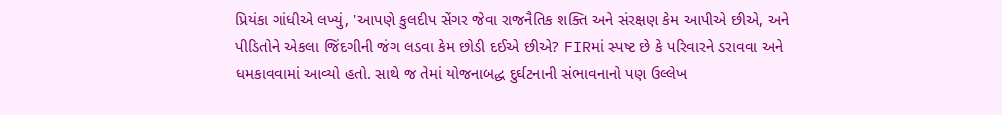પ્રિયંકા ગાંધીએ લખ્યું, 'આપણે કુલદીપ સેંગર જેવા રાજનૈતિક શક્તિ અને સંરક્ષણ કેમ આપીએ છીએ, અને પીડિતોને એકલા જિંદગીની જંગ લડવા કેમ છોડી દઈએ છીએ? FIRમાં સ્પષ્ટ છે કે પરિવારને ડરાવવા અને ધમકાવવામાં આવ્યો હતો. સાથે જ તેમાં યોજનાબદ્ધ દુર્ઘટનાની સંભાવનાનો પણ ઉલ્લેખ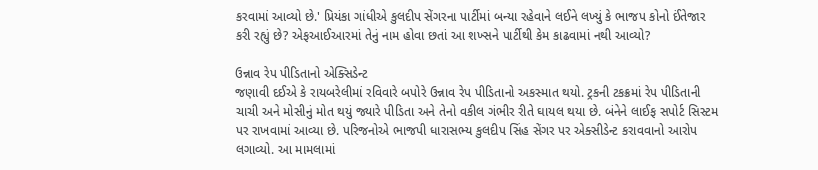કરવામાં આવ્યો છે.' પ્રિયંકા ગાંધીએ કુલદીપ સેંગરના પાર્ટીમાં બન્યા રહેવાને લઈને લખ્યું કે ભાજપ કોનો ઈંતેજાર કરી રહ્યું છે? એફઆઈઆરમાં તેનું નામ હોવા છતાં આ શખ્સને પાર્ટીથી કેમ કાઢવામાં નથી આવ્યો?

ઉન્નાવ રેપ પીડિતાનો એક્સિડેન્ટ
જણાવી દઈએ કે રાયબરેલીમાં રવિવારે બપોરે ઉન્નાવ રેપ પીડિતાનો અકસ્માત થયો. ટ્રકની ટકક્રમાં રેપ પીડિતાની ચાચી અને મોસીનું મોત થયું જ્યારે પીડિતા અને તેનો વકીલ ગંભીર રીતે ઘાયલ થયા છે. બંનેને લાઈફ સપોર્ટ સિસ્ટમ પર રાખવામાં આવ્યા છે. પરિજનોએ ભાજપી ધારાસભ્ય કુલદીપ સિંહ સેંગર પર એક્સીડેન્ટ કરાવવાનો આરોપ લગાવ્યો. આ મામલામાં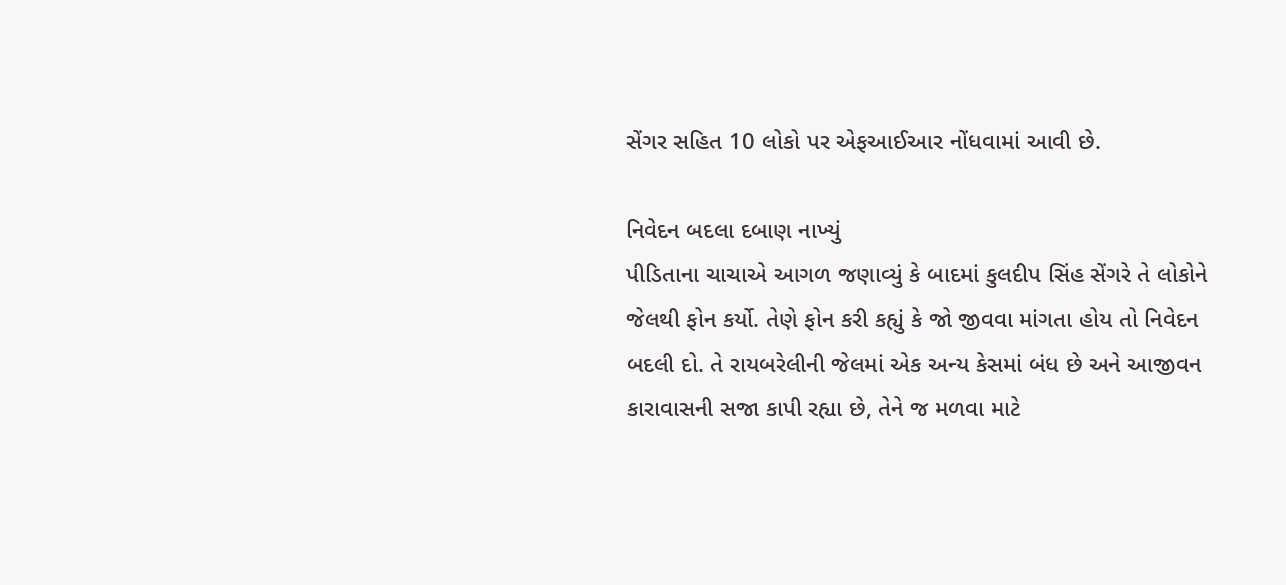સેંગર સહિત 10 લોકો પર એફઆઈઆર નોંધવામાં આવી છે.

નિવેદન બદલા દબાણ નાખ્યું
પીડિતાના ચાચાએ આગળ જણાવ્યું કે બાદમાં કુલદીપ સિંહ સેંગરે તે લોકોને જેલથી ફોન કર્યો. તેણે ફોન કરી કહ્યું કે જો જીવવા માંગતા હોય તો નિવેદન બદલી દો. તે રાયબરેલીની જેલમાં એક અન્ય કેસમાં બંધ છે અને આજીવન કારાવાસની સજા કાપી રહ્યા છે, તેને જ મળવા માટે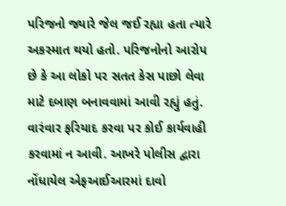પરિજનો જ્યારે જેલ જઈ રહ્યા હતા ત્યારે અકસ્માત થયો હતો. પરિજનોનો આરોપ છે કે આ લોકો પર સતત કેસ પાછો લેવા માટે દબાણ બનાવવામાં આવી રહ્યું હતું. વારંવાર ફરિયાદ કરવા પર કોઈ કાર્યવાહી કરવામાં ન આવી. આખરે પોલીસ દ્વારા નોંધાયેલ એફઆઈઆરમાં દાવો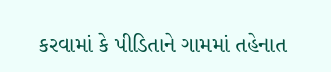કરવામાં કે પીડિતાને ગામમાં તહેનાત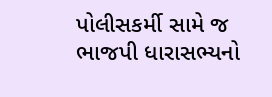પોલીસકર્મી સામે જ ભાજપી ધારાસભ્યનો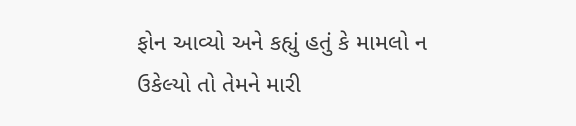ફોન આવ્યો અને કહ્યું હતું કે મામલો ન ઉકેલ્યો તો તેમને મારી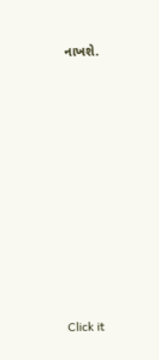નાખશે.












Click it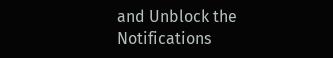and Unblock the Notifications